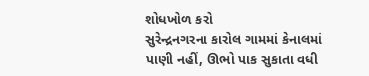શોધખોળ કરો
સુરેન્દ્રનગરના કારોલ ગામમાં કેનાલમાં પાણી નહીં, ઊભો પાક સુકાતા વધી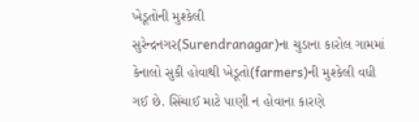ખેડૂતોની મુશ્કેલી
સુરેન્દ્રનગર(Surendranagar)ના ચુડાના કારોલ ગામમાં કેનાલો સુકી હોવાથી ખેડૂતો(farmers)ની મુશ્કેલી વધી ગઈ છે. સિંચાઈ માટે પાણી ન હોવાના કારણે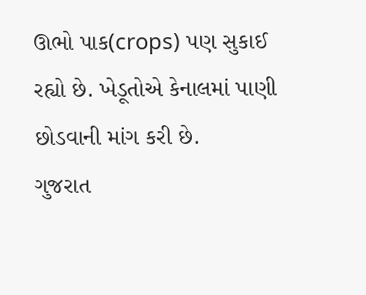ઊભો પાક(crops) પણ સુકાઈ રહ્યો છે. ખેડૂતોએ કેનાલમાં પાણી છોડવાની માંગ કરી છે.
ગુજરાત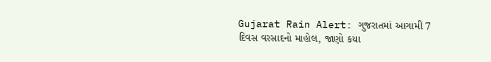Gujarat Rain Alert: ગુજરાતમાં આગામી 7 દિવસ વરસાદનો માહોલ, જાણો કયા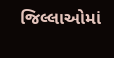જિલ્લાઓમાં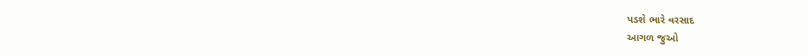પડશે ભારે વરસાદ
આગળ જુઓ